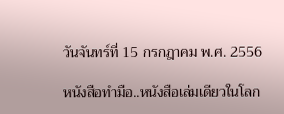วันจันทร์ที่ 15 กรกฎาคม พ.ศ. 2556

หนังสือทำมือ..หนังสือเล่มเดียวในโลก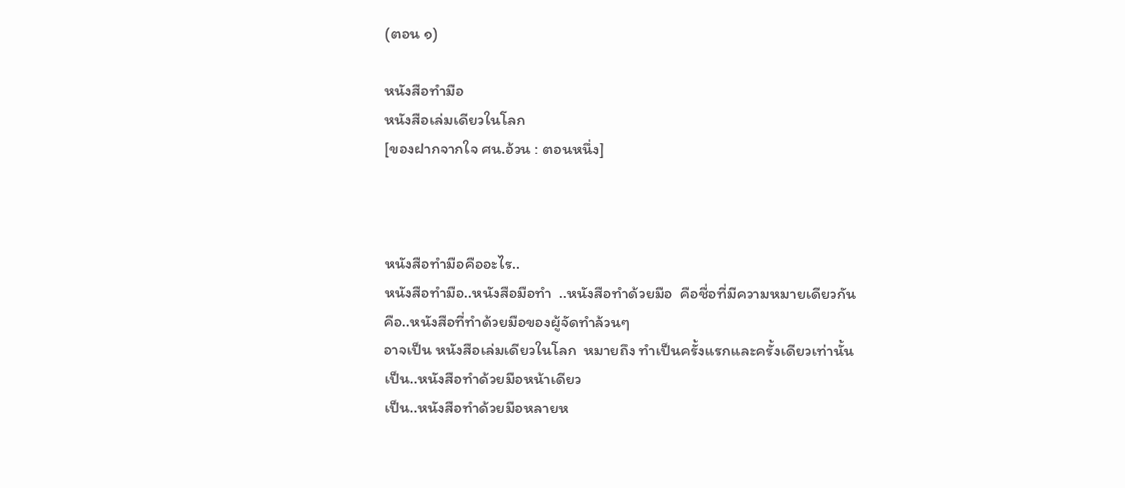(ตอน ๑)

หนังสือทำมือ
หนังสือเล่มเดียวในโลก
[ของฝากจากใจ ศน.อ้วน : ตอนหนึ่ง]



หนังสือทำมือคืออะไร..
หนังสือทำมือ..หนังสือมือทำ  ..หนังสือทำด้วยมือ  คือชื่อที่มีความหมายเดียวกัน
คือ..หนังสือที่ทำด้วยมือของผู้จัดทำล้วนๆ
อาจเป็น หนังสือเล่มเดียวในโลก  หมายถึง ทำเป็นครั้งแรกและครั้งเดียวเท่านั้น
เป็น..หนังสือทำด้วยมือหน้าเดียว
เป็น..หนังสือทำด้วยมือหลายห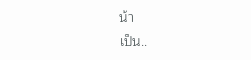น้า
เป็น..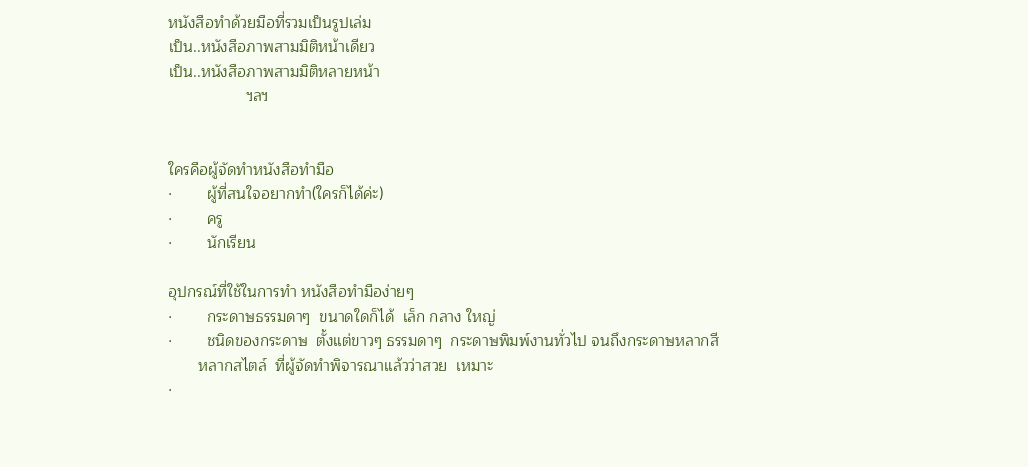หนังสือทำด้วยมือที่รวมเป็นรูปเล่ม
เป็น..หนังสือภาพสามมิติหน้าเดียว
เป็น..หนังสือภาพสามมิติหลายหน้า
                  ฯลฯ


ใครคือผู้จัดทำหนังสือทำมือ
·        ผู้ที่สนใจอยากทำ(ใครก็ได้ค่ะ)
·        ครู
·        นักเรียน

อุปกรณ์ที่ใช้ในการทำ หนังสือทำมือง่ายๆ
·        กระดาษธรรมดาๆ  ขนาดใดก็ได้  เล็ก กลาง ใหญ่
·        ชนิดของกระดาษ  ตั้งแต่ขาวๆ ธรรมดาๆ  กระดาษพิมพ์งานทั่วไป จนถึงกระดาษหลากสี
       หลากสไตล์  ที่ผู้จัดทำพิจารณาแล้วว่าสวย  เหมาะ
·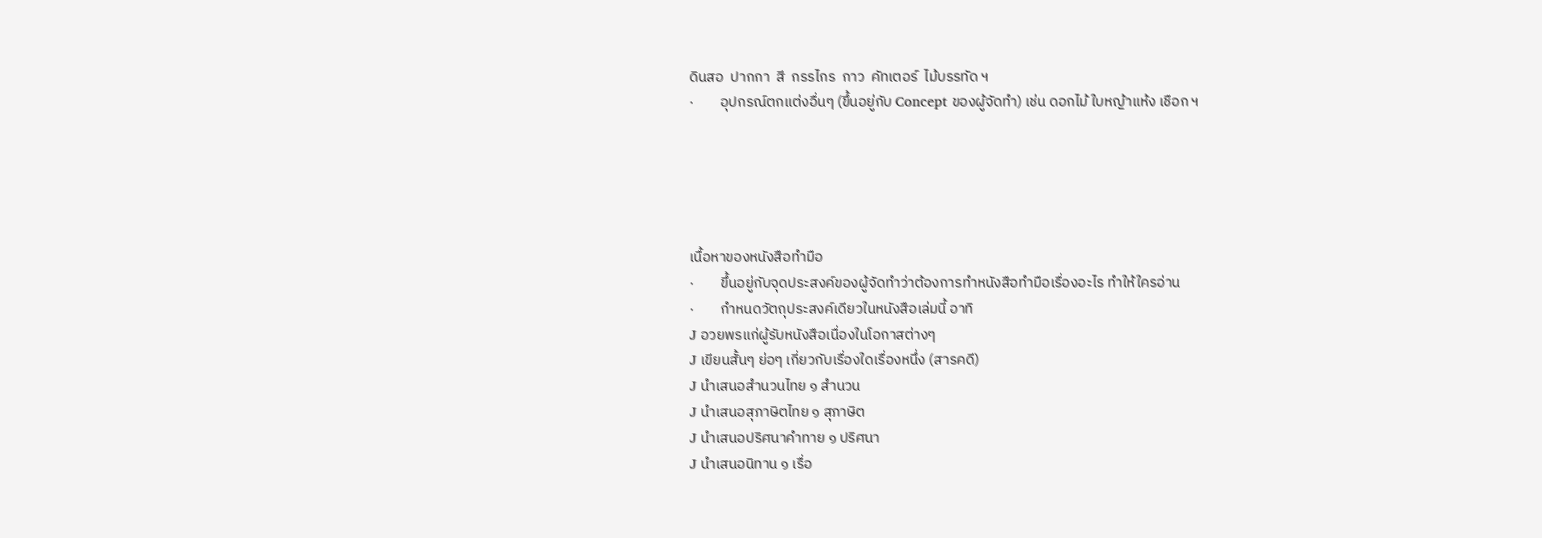ดินสอ  ปากกา  สี  กรรไกร  กาว  คัทเตอร์  ไม้บรรทัด ฯ
·        อุปกรณ์ตกแต่งอื่นๆ (ขึ้นอยู่กับ Concept ของผู้จัดทำ) เช่น ดอกไม้ ใบหญ้าแห้ง เชือก ฯ





เนื้อหาของหนังสือทำมือ
·        ขึ้นอยู่กับจุดประสงค์ของผู้จัดทำว่าต้องการทำหนังสือทำมือเรื่องอะไร ทำให้ใครอ่าน
·        กำหนดวัตถุประสงค์เดียวในหนังสือเล่มนี้ อาทิ
J อวยพรแก่ผู้รับหนังสือเนื่องในโอกาสต่างๆ
J เขียนสั้นๆ ย่อๆ เกี่ยวกับเรื่องใดเรื่องหนึ่ง (สารคดี)
J นำเสนอสำนวนไทย ๑ สำนวน
J นำเสนอสุภาษิตไทย ๑ สุภาษิต
J นำเสนอปริศนาคำทาย ๑ ปริศนา
J นำเสนอนิทาน ๑ เรื่อ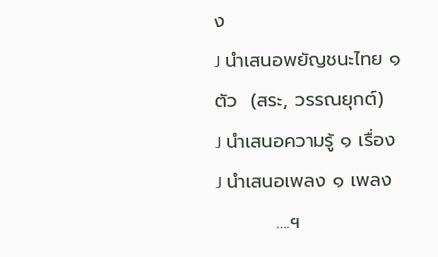ง
J นำเสนอพยัญชนะไทย ๑ ตัว  (สระ, วรรณยุกต์)
J นำเสนอความรู้ ๑ เรื่อง
J นำเสนอเพลง ๑ เพลง
         ….ฯ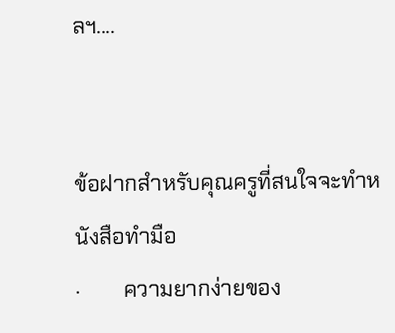ลฯ....


ข้อฝากสำหรับคุณครูที่สนใจจะทำหนังสือทำมือ
·        ความยากง่ายของ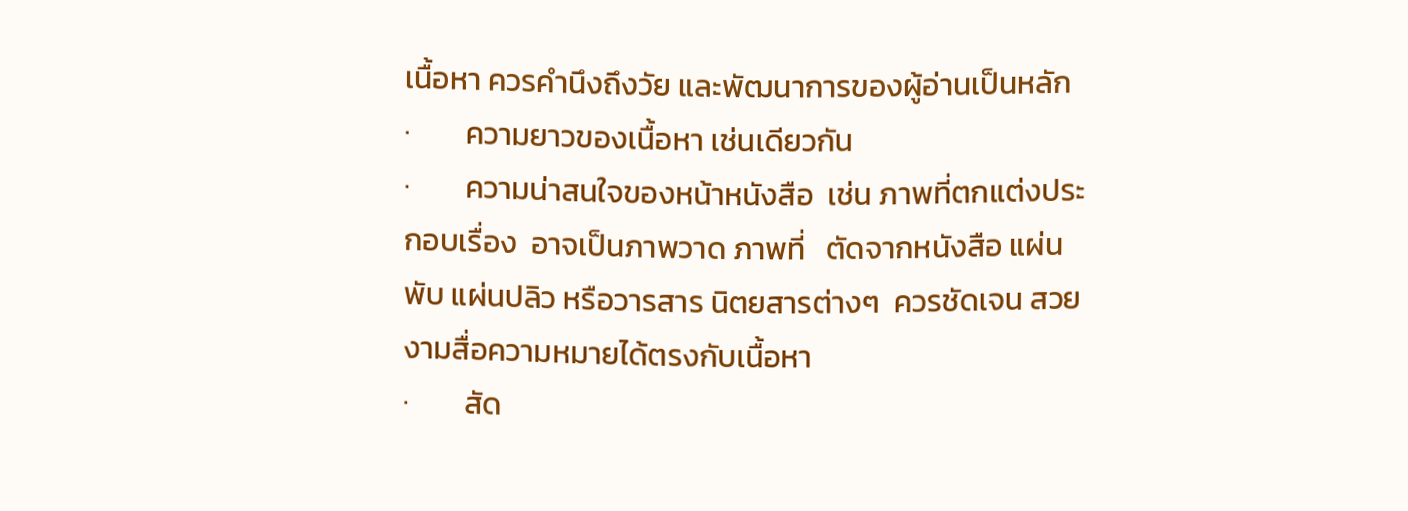เนื้อหา ควรคำนึงถึงวัย และพัฒนาการของผู้อ่านเป็นหลัก
·        ความยาวของเนื้อหา เช่นเดียวกัน
·        ความน่าสนใจของหน้าหนังสือ  เช่น ภาพที่ตกแต่งประกอบเรื่อง  อาจเป็นภาพวาด ภาพที่   ตัดจากหนังสือ แผ่นพับ แผ่นปลิว หรือวารสาร นิตยสารต่างๆ  ควรชัดเจน สวยงามสื่อความหมายได้ตรงกับเนื้อหา
·        สัด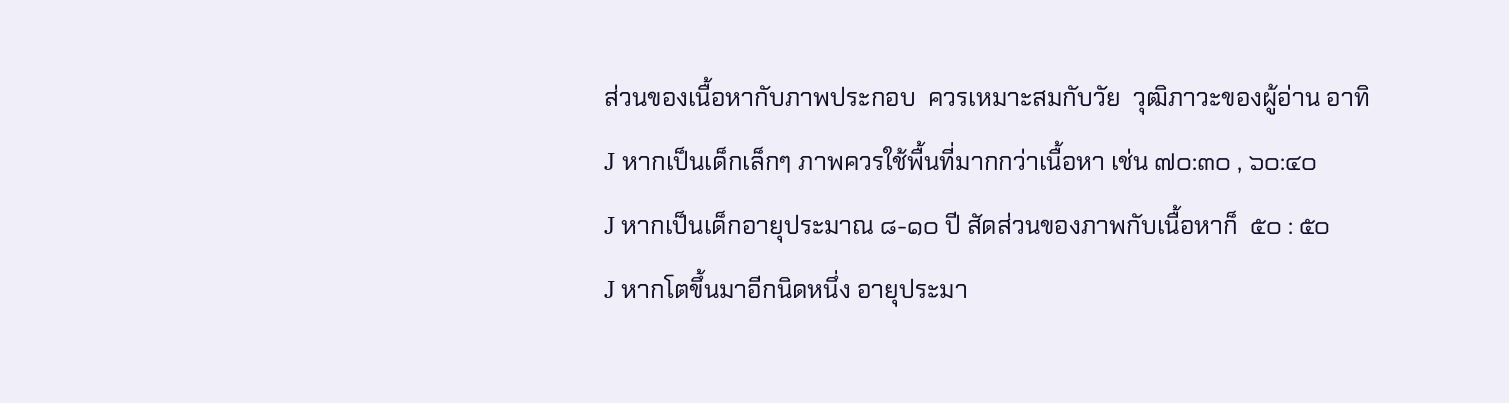ส่วนของเนื้อหากับภาพประกอบ  ควรเหมาะสมกับวัย  วุฒิภาวะของผู้อ่าน อาทิ
J หากเป็นเด็กเล็กๆ ภาพควรใช้พื้นที่มากกว่าเนื้อหา เช่น ๗๐:๓๐ , ๖๐:๔๐
J หากเป็นเด็กอายุประมาณ ๘-๑๐ ปี สัดส่วนของภาพกับเนื้อหาก็  ๕๐ : ๕๐
J หากโตขึ้นมาอีกนิดหนึ่ง อายุประมา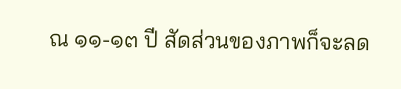ณ ๑๑-๑๓ ปี สัดส่วนของภาพก็จะลด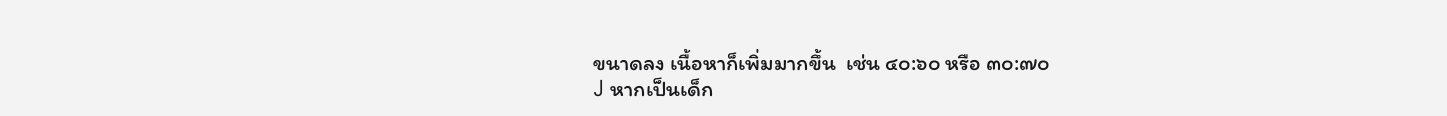ขนาดลง เนื้อหาก็เพิ่มมากขึ้น  เช่น ๔๐:๖๐ หรือ ๓๐:๗๐
J หากเป็นเด็ก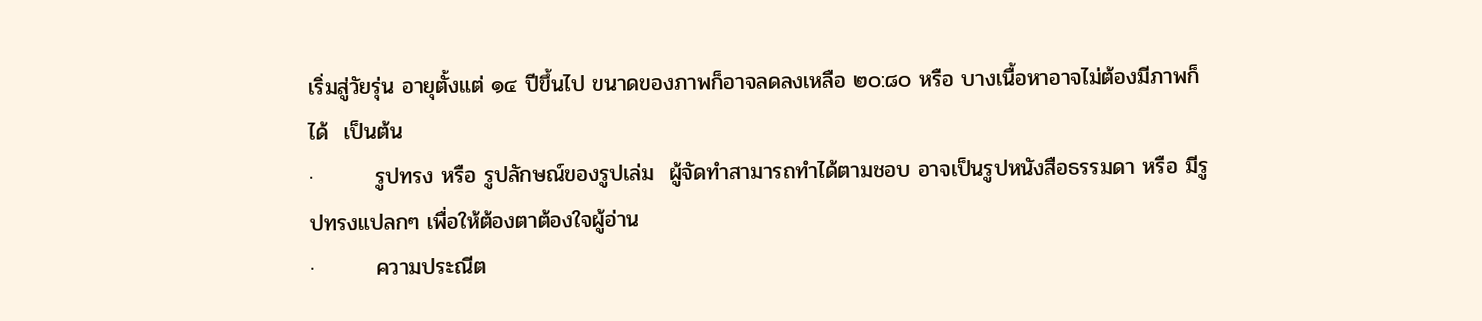เริ่มสู่วัยรุ่น อายุตั้งแต่ ๑๔ ปีขึ้นไป ขนาดของภาพก็อาจลดลงเหลือ ๒๐:๘๐ หรือ บางเนื้อหาอาจไม่ต้องมีภาพก็ได้  เป็นต้น
·        รูปทรง หรือ รูปลักษณ์ของรูปเล่ม  ผู้จัดทำสามารถทำได้ตามชอบ อาจเป็นรูปหนังสือธรรมดา หรือ มีรูปทรงแปลกๆ เพื่อให้ต้องตาต้องใจผู้อ่าน
·        ความประณีต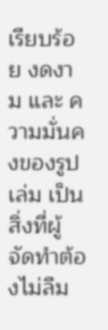เรียบร้อย งดงาม และ ความมั่นคงของรูปเล่ม เป็นสิ่งที่ผู้จัดทำต้องไม่ลืม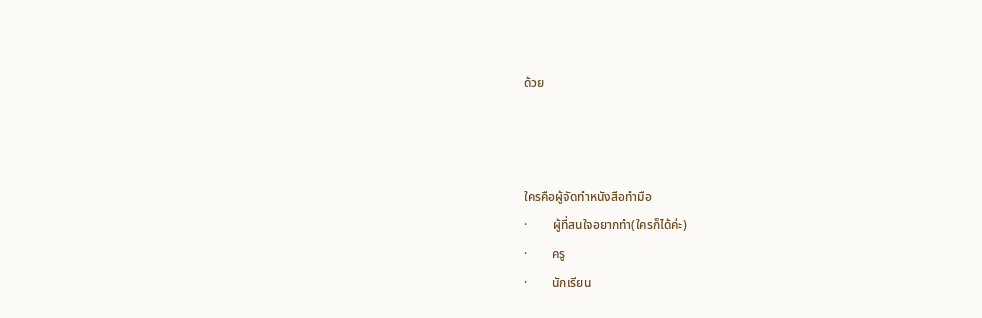ด้วย



ใครคือผู้จัดทำหนังสือทำมือ
·        ผู้ที่สนใจอยากทำ(ใครก็ได้ค่ะ)
·        ครู
·        นักเรียน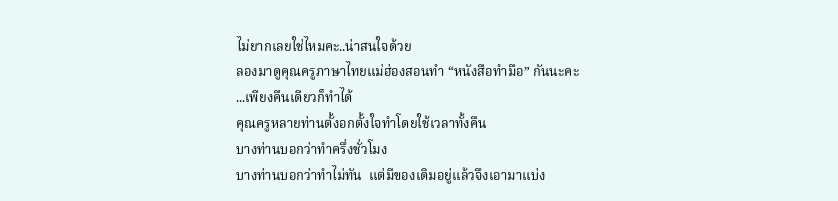ไม่ยากเลยใช่ไหมคะ..น่าสนใจด้วย
ลองมาดูคุณครูภาษาไทยแม่ฮ่องสอนทำ “หนังสือทำมือ” กันนะคะ
...เพียงคืนเดียวก็ทำได้
คุณครูหลายท่านตั้งอกตั้งใจทำโดยใช้เวลาทั้งคืน
บางท่านบอกว่าทำครึ่งชั่วโมง
บางท่านบอกว่าทำไม่ทัน  แต่มีของเดิมอยู่แล้วจึงเอามาแบ่ง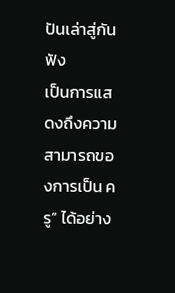ปันเล่าสู่กันฟัง
เป็นการแสดงถึงความสามารถของการเป็น ครู” ได้อย่าง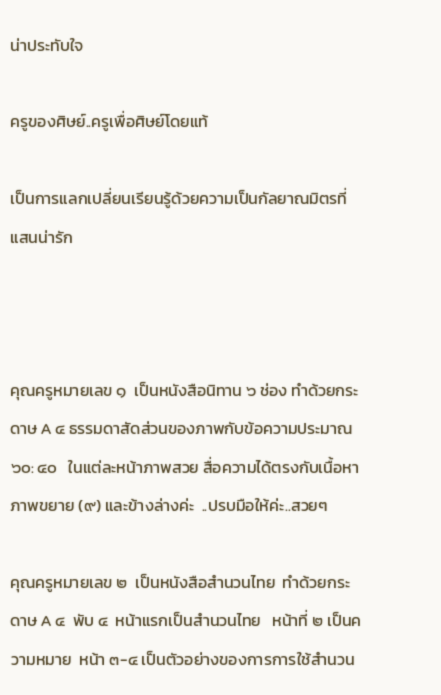น่าประทับใจ

ครูของศิษย์..ครูเพื่อศิษย์โดยแท้

เป็นการแลกเปลี่ยนเรียนรู้ด้วยความเป็นกัลยาณมิตรที่แสนน่ารัก



คุณครูหมายเลข ๑  เป็นหนังสือนิทาน ๖ ช่อง ทำด้วยกระดาษ A ๔ ธรรมดาสัดส่วนของภาพกับข้อความประมาณ ๖๐: ๔๐   ในแต่ละหน้าภาพสวย สื่อความได้ตรงกับเนื้อหา  ภาพขยาย (๙) และข้างล่างค่ะ  ..ปรบมือให้ค่ะ..สวยๆ

คุณครูหมายเลข ๒  เป็นหนังสือสำนวนไทย  ทำด้วยกระดาษ A ๔  พับ ๔  หน้าแรกเป็นสำนวนไทย   หน้าที่ ๒ เป็นความหมาย  หน้า ๓-๔ เป็นตัวอย่างของการการใช้สำนวน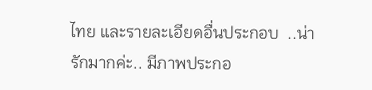ไทย และรายละเอียดอื่นประกอบ  ..น่ารักมากค่ะ.. มีภาพประกอ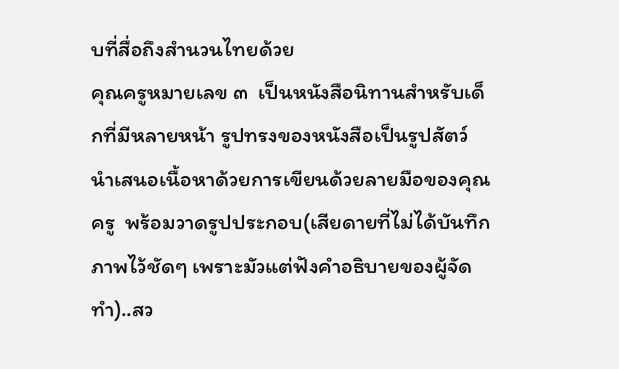บที่สื่อถึงสำนวนไทยด้วย
คุณครูหมายเลข ๓  เป็นหนังสือนิทานสำหรับเด็กที่มีหลายหน้า รูปทรงของหนังสือเป็นรูปสัตว์ นำเสนอเนื้อหาด้วยการเขียนด้วยลายมือของคุณครู  พร้อมวาดรูปประกอบ(เสียดายที่ไม่ได้บันทึกภาพไว้ชัดๆ เพราะมัวแต่ฟังคำอธิบายของผู้จัดทำ)..สว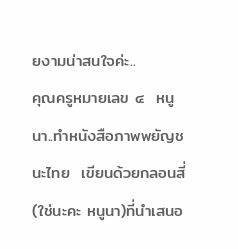ยงามน่าสนใจค่ะ..
คุณครูหมายเลข ๔  หนูนา..ทำหนังสือภาพพยัญชนะไทย  เขียนด้วยกลอนสี่(ใช่นะคะ หนูนา)ที่นำเสนอ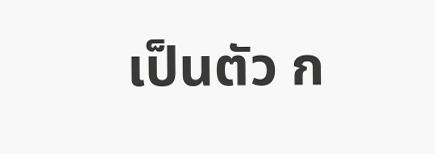เป็นตัว ก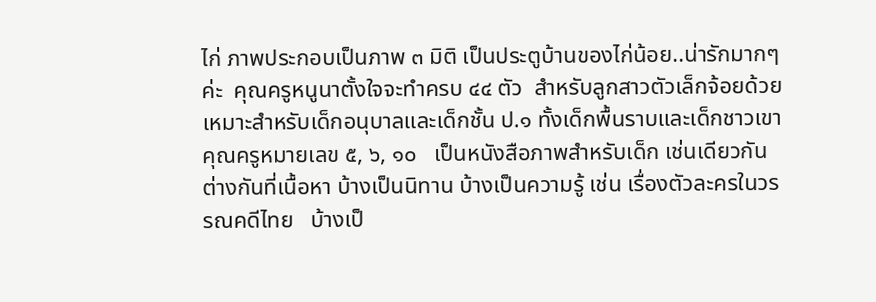ไก่ ภาพประกอบเป็นภาพ ๓ มิติ เป็นประตูบ้านของไก่น้อย..น่ารักมากๆ ค่ะ  คุณครูหนูนาตั้งใจจะทำครบ ๔๔ ตัว  สำหรับลูกสาวตัวเล็กจ้อยด้วย  เหมาะสำหรับเด็กอนุบาลและเด็กชั้น ป.๑ ทั้งเด็กพื้นราบและเด็กชาวเขา
คุณครูหมายเลข ๕, ๖, ๑๐   เป็นหนังสือภาพสำหรับเด็ก เช่นเดียวกัน ต่างกันที่เนื้อหา บ้างเป็นนิทาน บ้างเป็นความรู้ เช่น เรื่องตัวละครในวรรณคดีไทย   บ้างเป็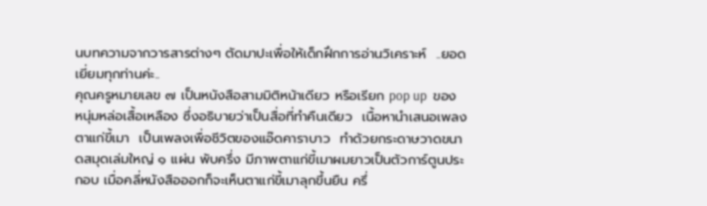นบทความจากวารสารต่างๆ ตัดมาปะเพื่อให้เด็กฝึกการอ่านวิเคราะห์  ..ยอดเยี่ยมทุกท่านค่ะ..
คุณครูหมายเลข ๗ เป็นหนังสือสามมิติหน้าเดียว หรือเรียก pop up  ของหนุ่มหล่อเสื้อเหลือง ซึ่งอธิบายว่าเป็นสื่อที่ทำคืนเดียว  เนื้อหานำเสนอเพลง ตาแก่ขี้เมา  เป็นเพลงเพื่อชีวิตของแอ๊ดคาราบาว  ทำด้วยกระดาษวาดขนาดสมุดเล่มใหญ่ ๑ แผ่น พับครึ่ง มีภาพตาแก่ขี้เมาผมยาวเป็นตัวการ์ตูนประกอบ เมื่อคลี่หนังสือออกก็จะเห็นตาแก่ขี้เมาลุกขึ้นยืน ครึ่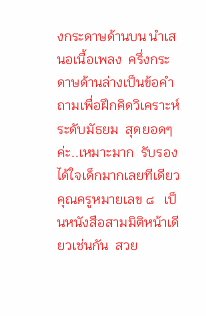งกระดาษด้านบน นำเสนอเนื้อเพลง  ครึ่งกระดาษด้านล่างเป็นข้อคำถามเพื่อฝึกคิดวิเคราะห์ ระดับมัธยม  สุดยอดๆค่ะ..เหมาะมาก  รับรองได้ใจเด็กมากเลยทีเดียว
คุณครูหมายเลข ๘   เป็นหนังสือสามมิติหน้าเดียวเช่นกัน  สวย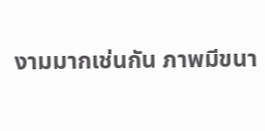งามมากเช่นกัน ภาพมีขนา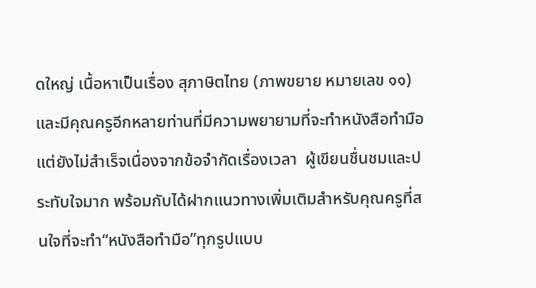ดใหญ่ เนื้อหาเป็นเรื่อง สุภาษิตไทย (ภาพขยาย หมายเลข ๑๑)
และมีคุณครูอีกหลายท่านที่มีความพยายามที่จะทำหนังสือทำมือ แต่ยังไม่สำเร็จเนื่องจากข้อจำกัดเรื่องเวลา  ผู้เขียนชื่นชมและประทับใจมาก พร้อมกับได้ฝากแนวทางเพิ่มเติมสำหรับคุณครูที่สนใจที่จะทำ“หนังสือทำมือ”ทุกรูปแบบ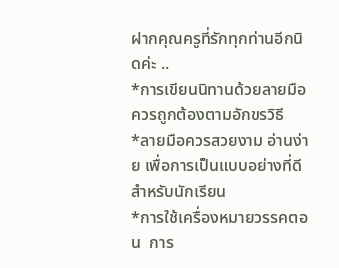ฝากคุณครูที่รักทุกท่านอีกนิดค่ะ ..
*การเขียนนิทานด้วยลายมือ ควรถูกต้องตามอักขรวิธี
*ลายมือควรสวยงาม อ่านง่าย เพื่อการเป็นแบบอย่างที่ดีสำหรับนักเรียน
*การใช้เครื่องหมายวรรคตอน  การ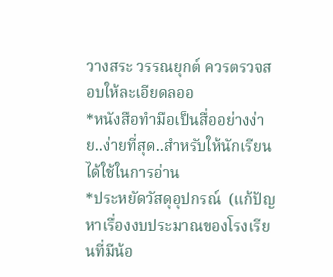วางสระ วรรณยุกต์ ควรตรวจสอบให้ละเอียดลออ
*หนังสือทำมือเป็นสื่ออย่างง่าย..ง่ายที่สุด..สำหรับให้นักเรียนได้ใช้ในการอ่าน
*ประหยัดวัสดุอุปกรณ์  (แก้ปัญหาเรื่องงบประมาณของโรงเรียนที่มีน้อ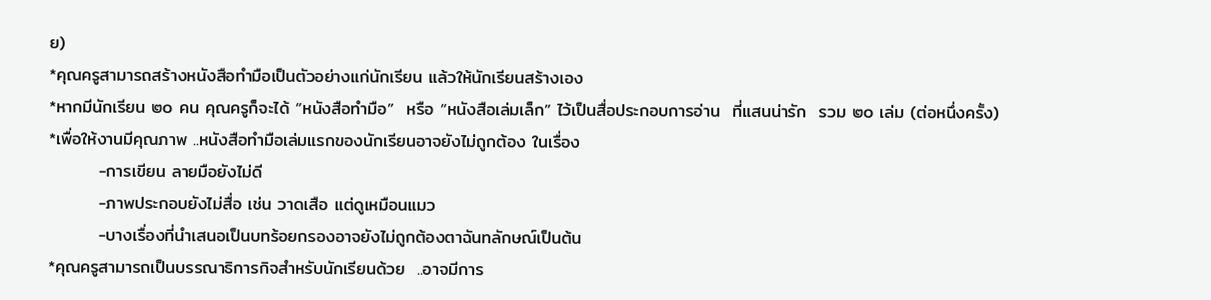ย)
*คุณครูสามารถสร้างหนังสือทำมือเป็นตัวอย่างแก่นักเรียน แล้วให้นักเรียนสร้างเอง
*หากมีนักเรียน ๒๐ คน คุณครูก็จะได้ “หนังสือทำมือ”  หรือ “หนังสือเล่มเล็ก” ไว้เป็นสื่อประกอบการอ่าน  ที่แสนน่ารัก  รวม ๒๐ เล่ม (ต่อหนึ่งครั้ง)
*เพื่อให้งานมีคุณภาพ ..หนังสือทำมือเล่มแรกของนักเรียนอาจยังไม่ถูกต้อง ในเรื่อง
        -การเขียน ลายมือยังไม่ดี
        -ภาพประกอบยังไม่สื่อ เช่น วาดเสือ แต่ดูเหมือนแมว
        -บางเรื่องที่นำเสนอเป็นบทร้อยกรองอาจยังไม่ถูกต้องตาฉันทลักษณ์เป็นต้น
*คุณครูสามารถเป็นบรรณาธิการกิจสำหรับนักเรียนด้วย  ..อาจมีการ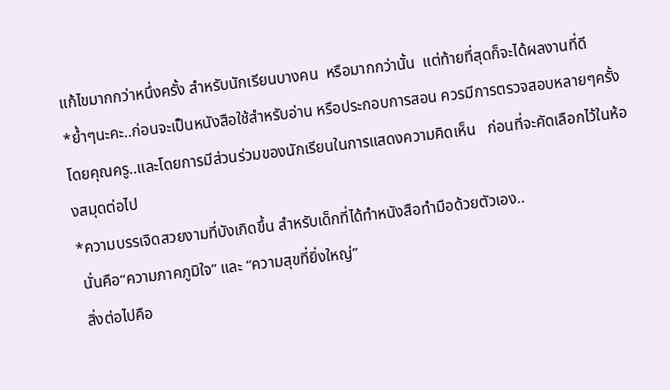แก้ไขมากกว่าหนึ่งครั้ง สำหรับนักเรียนบางคน  หรือมากกว่านั้น  แต่ท้ายที่สุดก็จะได้ผลงานที่ดี
*ย้ำๆนะคะ..ก่อนจะเป็นหนังสือใช้สำหรับอ่าน หรือประกอบการสอน ควรมีการตรวจสอบหลายๆครั้ง โดยคุณครู..และโดยการมีส่วนร่วมของนักเรียนในการแสดงความคิดเห็น   ก่อนที่จะคัดเลือกไว้ในห้องสมุดต่อไป
*ความบรรเจิดสวยงามที่บังเกิดขึ้น สำหรับเด็กที่ได้ทำหนังสือทำมือด้วยตัวเอง..
 นั่นคือ“ความภาคภูมิใจ” และ “ความสุขที่ยิ่งใหญ่”
 สิ่งต่อไปคือ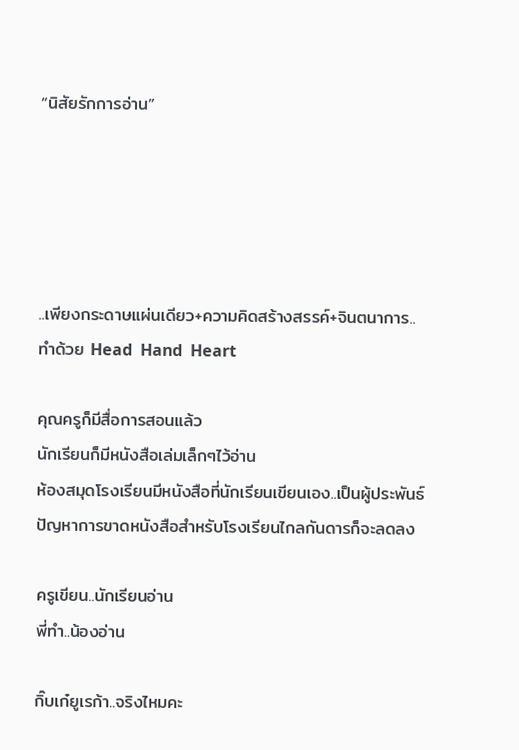“นิสัยรักการอ่าน”





..เพียงกระดาษแผ่นเดียว+ความคิดสร้างสรรค์+จินตนาการ..
ทำด้วย Head  Hand  Heart

คุณครูก็มีสื่อการสอนแล้ว
นักเรียนก็มีหนังสือเล่มเล็กๆไว้อ่าน
ห้องสมุดโรงเรียนมีหนังสือที่นักเรียนเขียนเอง..เป็นผู้ประพันธ์
ปัญหาการขาดหนังสือสำหรับโรงเรียนไกลกันดารก็จะลดลง

ครูเขียน..นักเรียนอ่าน
พี่ทำ..น้องอ่าน

กิ๊บเก๋ยูเรก้า..จริงไหมคะ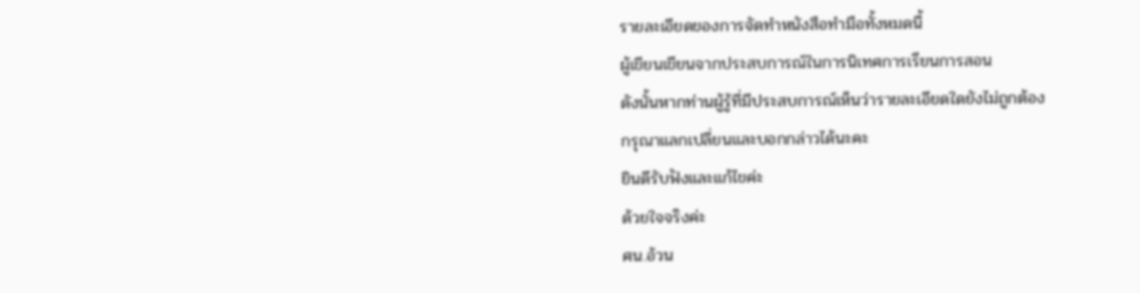รายละเอียดของการจัดทำหนังสือทำมือทั้งหมดนี้
ผู้เขียนเขียนจากประสบการณ์ในการนิเทศการเรียนการสอน
ดังนั้นหากท่านผู้รู้ที่มีประสบการณ์เห็นว่ารายละเอียดใดยังไม่ถูกต้อง
กรุณาแลกเปลี่ยนและบอกกล่าวได้นะคะ
ยินดีรับฟังและแก้ไขค่ะ
ด้วยใจจริงค่ะ
ศน.อ้วน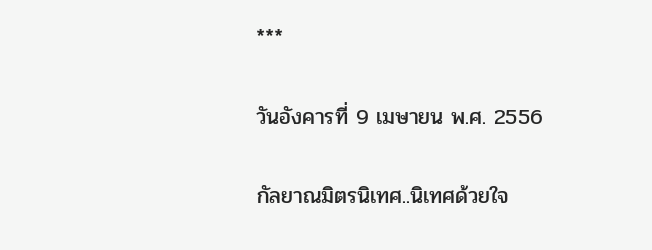***

วันอังคารที่ 9 เมษายน พ.ศ. 2556

กัลยาณมิตรนิเทศ..นิเทศด้วยใจ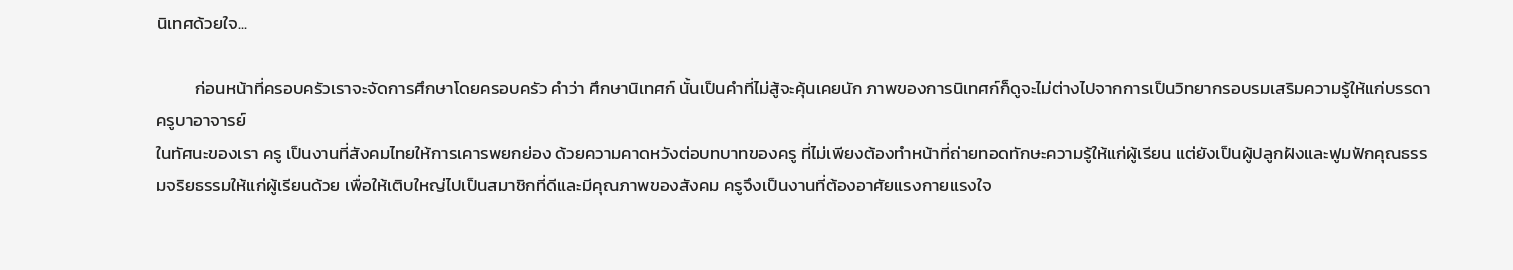นิเทศด้วยใจ...

          ก่อนหน้าที่ครอบครัวเราจะจัดการศึกษาโดยครอบครัว คำว่า ศึกษานิเทศก์ นั้นเป็นคำที่ไม่สู้จะคุ้นเคยนัก ภาพของการนิเทศก์ก็ดูจะไม่ต่างไปจากการเป็นวิทยากรอบรมเสริมความรู้ให้แก่บรรดาครูบาอาจารย์
ในทัศนะของเรา ครู เป็นงานที่สังคมไทยให้การเคารพยกย่อง ด้วยความคาดหวังต่อบทบาทของครู ที่ไม่เพียงต้องทำหน้าที่ถ่ายทอดทักษะความรู้ให้แก่ผู้เรียน แต่ยังเป็นผู้ปลูกฝังและฟูมฟักคุณธรรมจริยธรรมให้แก่ผู้เรียนด้วย เพื่อให้เติบใหญ่ไปเป็นสมาชิกที่ดีและมีคุณภาพของสังคม ครูจึงเป็นงานที่ต้องอาศัยแรงกายแรงใจ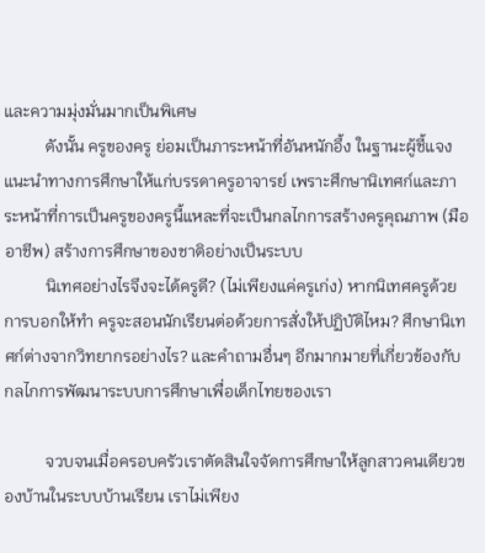และความมุ่งมั่นมากเป็นพิเศษ
          ดังนั้น ครูของครู ย่อมเป็นภาระหน้าที่อันหนักอึ้ง ในฐานะผู้ชี้แจงแนะนำทางการศึกษาให้แก่บรรดาครูอาจารย์ เพราะศึกษานิเทศก์และภาระหน้าที่การเป็นครูของครูนี้แหละที่จะเป็นกลไกการสร้างครูคุณภาพ (มืออาชีพ) สร้างการศึกษาของชาติอย่างเป็นระบบ
          นิเทศอย่างไรจึงจะได้ครูดี? (ไม่เพียงแค่ครูเก่ง) หากนิเทศครูด้วยการบอกให้ทำ ครูจะสอนนักเรียนต่อด้วยการสั่งให้ปฏิบัติไหม? ศึกษานิเทศก์ต่างจากวิทยากรอย่างไร? และคำถามอื่นๆ อีกมากมายที่เกี่ยวข้องกับกลไกการพัฒนาระบบการศึกษาเพื่อเด็กไทยของเรา

          จวบจนเมื่อครอบครัวเราตัดสินใจจัดการศึกษาให้ลูกสาวคนเดียวของบ้านในระบบบ้านเรียน เราไม่เพียง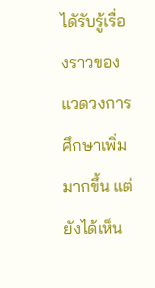ไดัรับรู้เรื่องราวของแวดวงการศึกษาเพิ่มมากขึ้น แต่ยังได้เห็น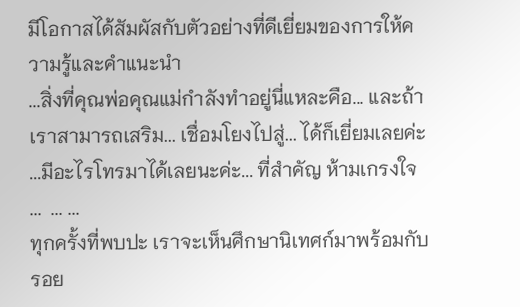มีโอกาสได้สัมผัสกับตัวอย่างที่ดีเยี่ยมของการให้ความรู้และคำแนะนำ
...สิ่งที่คุณพ่อคุณแม่กำลังทำอยู่นี่แหละคือ... และถ้าเราสามารถเสริม... เชื่อมโยงไปสู่... ได้ก็เยี่ยมเลยค่ะ
...มีอะไรโทรมาได้เลยนะค่ะ... ที่สำคัญ ห้ามเกรงใจ
...  ... ...
ทุกครั้งที่พบปะ เราจะเห็นศึกษานิเทศก์มาพร้อมกับรอย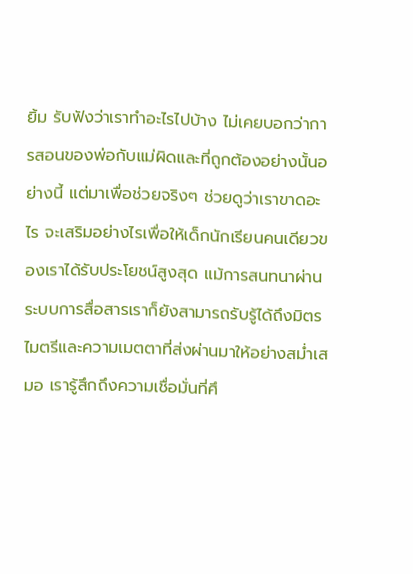ยิ้ม รับฟังว่าเราทำอะไรไปบ้าง ไม่เคยบอกว่าการสอนของพ่อกับแม่ผิดและที่ถูกต้องอย่างนั้นอย่างนี้ แต่มาเพื่อช่วยจริงๆ ช่วยดูว่าเราขาดอะไร จะเสริมอย่างไรเพื่อให้เด็กนักเรียนคนเดียวของเราได้รับประโยชน์สูงสุด แม้การสนทนาผ่านระบบการสื่อสารเราก็ยังสามารถรับรู้ได้ถึงมิตรไมตรีและความเมตตาที่ส่งผ่านมาให้อย่างสม่ำเสมอ เรารู้สึกถึงความเชื่อมั่นที่ศึ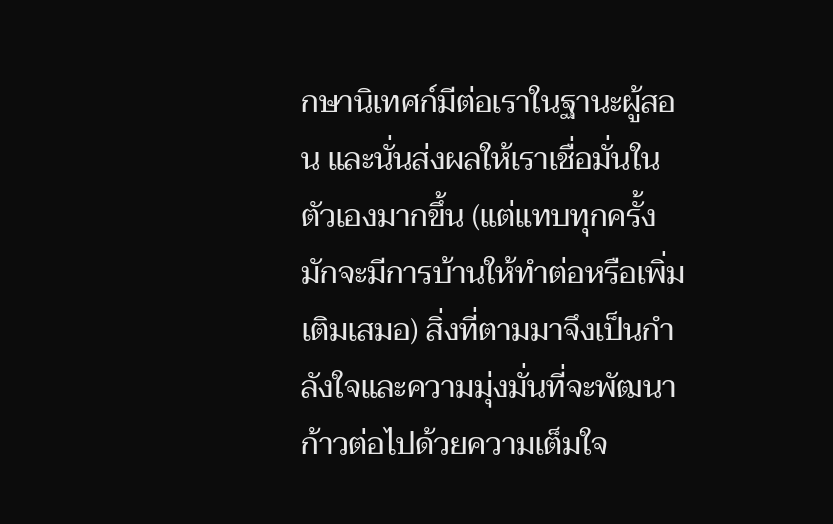กษานิเทศก์มีต่อเราในฐานะผู้สอน และนั่นส่งผลให้เราเชื่อมั่นในตัวเองมากขึ้น (แต่แทบทุกครั้งมักจะมีการบ้านให้ทำต่อหรือเพิ่มเติมเสมอ) สิ่งที่ตามมาจึงเป็นกำลังใจและความมุ่งมั่นที่จะพัฒนาก้าวต่อไปด้วยความเต็มใจ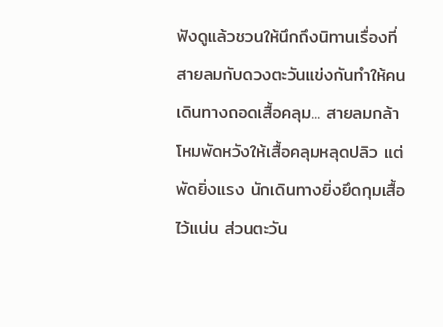ฟังดูแล้วชวนให้นึกถึงนิทานเรื่องที่สายลมกับดวงตะวันแข่งกันทำให้คนเดินทางถอดเสื้อคลุม... สายลมกล้าโหมพัดหวังให้เสื้อคลุมหลุดปลิว แต่พัดยิ่งแรง นักเดินทางยิ่งยึดกุมเสื้อไว้แน่น ส่วนตะวัน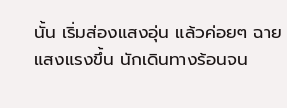นั้น เริ่มส่องแสงอุ่น แล้วค่อยๆ ฉายแสงแรงขึ้น นักเดินทางร้อนจน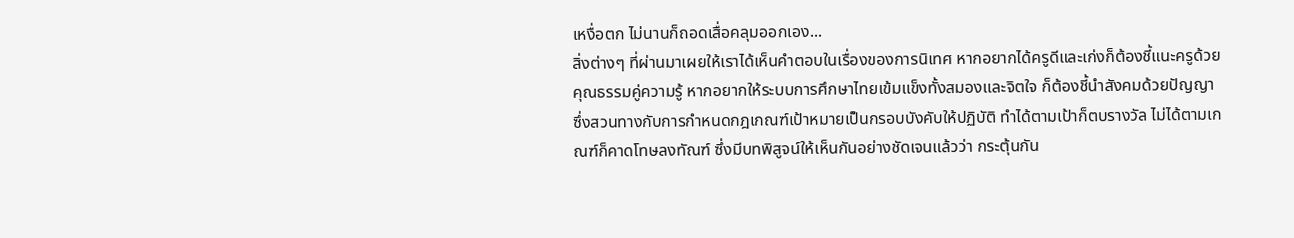เหงื่อตก ไม่นานก็ถอดเสื่อคลุมออกเอง...
สิ่งต่างๆ ที่ผ่านมาเผยให้เราได้เห็นคำตอบในเรื่องของการนิเทศ หากอยากได้ครูดีและเก่งก็ต้องชี้แนะครูด้วยคุณธรรมคู่ความรู้ หากอยากให้ระบบการศึกษาไทยเข้มแข็งทั้งสมองและจิตใจ ก็ต้องชี้นำสังคมด้วยปัญญา ซึ่งสวนทางกับการกำหนดกฎเกณฑ์เป้าหมายเป็นกรอบบังคับให้ปฏิบัติ ทำได้ตามเป้าก็ตบรางวัล ไม่ได้ตามเกณฑ์ก็คาดโทษลงทัณฑ์ ซึ่งมีบทพิสูจน์ให้เห็นกันอย่างชัดเจนแล้วว่า กระตุ้นกัน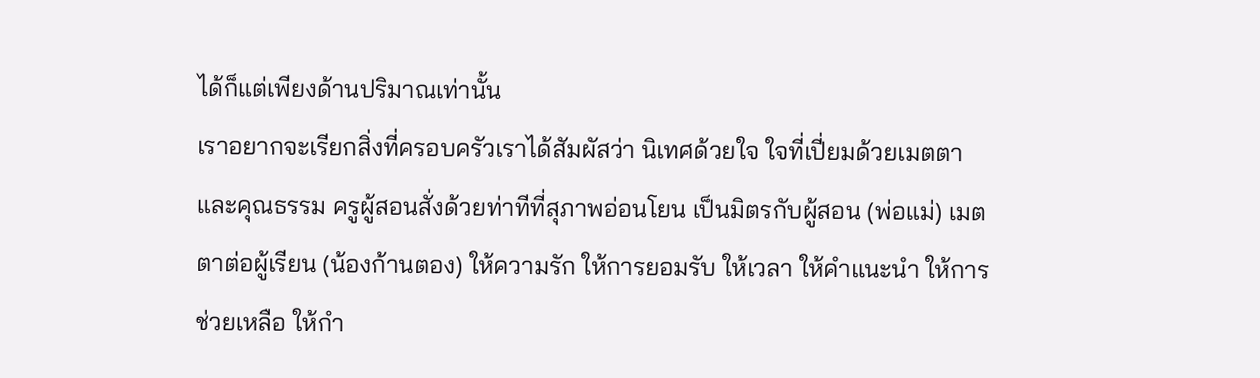ได้ก็แต่เพียงด้านปริมาณเท่านั้น
เราอยากจะเรียกสิ่งที่ครอบครัวเราได้สัมผัสว่า นิเทศด้วยใจ ใจที่เปี่ยมด้วยเมตตาและคุณธรรม ครูผู้สอนสั่งด้วยท่าทีที่สุภาพอ่อนโยน เป็นมิตรกับผู้สอน (พ่อแม่) เมตตาต่อผู้เรียน (น้องก้านตอง) ให้ความรัก ให้การยอมรับ ให้เวลา ให้คำแนะนำ ให้การช่วยเหลือ ให้กำ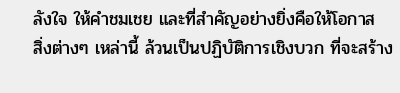ลังใจ ให้คำชมเชย และที่สำคัญอย่างยิ่งคือให้โอกาส
สิ่งต่างๆ เหล่านี้ ล้วนเป็นปฏิบัติการเชิงบวก ที่จะสร้าง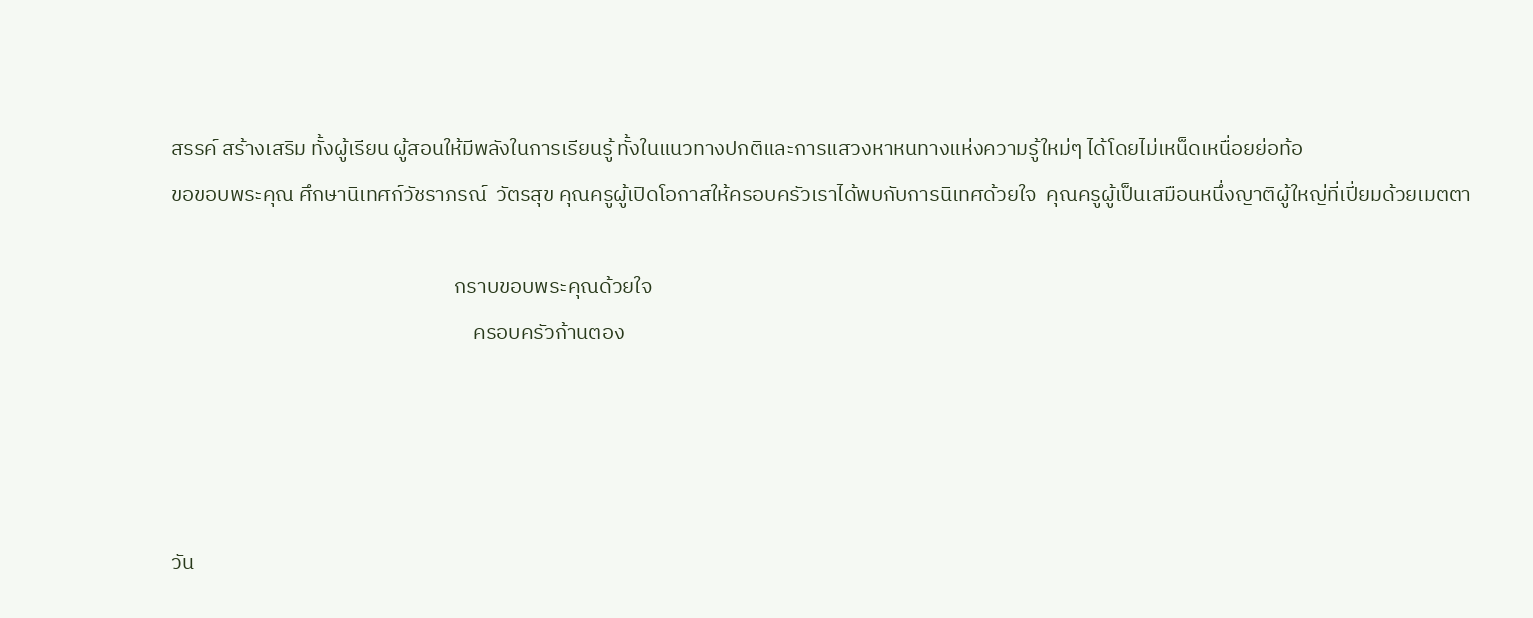สรรค์ สร้างเสริม ทั้งผู้เรียน ผู้สอนให้มีพลังในการเรียนรู้ ทั้งในแนวทางปกติและการแสวงหาหนทางแห่งความรู้ใหม่ๆ ได้โดยไม่เหน็ดเหนื่อยย่อท้อ
ขอขอบพระคุณ ศึกษานิเทศก์วัชราภรณ์  วัตรสุข คุณครูผู้เปิดโอกาสให้ครอบครัวเราได้พบกับการนิเทศด้วยใจ  คุณครูผู้เป็นเสมือนหนึ่งญาติผู้ใหญ่ที่เปี่ยมด้วยเมตตา

                                                            กราบขอบพระคุณด้วยใจ
                                                                ครอบครัวก้านตอง




วัน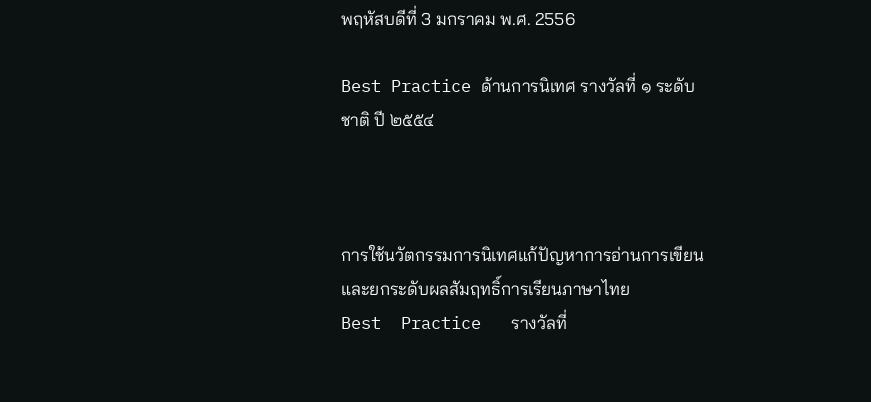พฤหัสบดีที่ 3 มกราคม พ.ศ. 2556

Best Practice ด้านการนิเทศ รางวัลที่ ๑ ระดับชาติ ปี ๒๕๕๔



การใช้นวัตกรรมการนิเทศแก้ปัญหาการอ่านการเขียน
และยกระดับผลสัมฤทธิ์การเรียนภาษาไทย
Best  Practice   รางวัลที่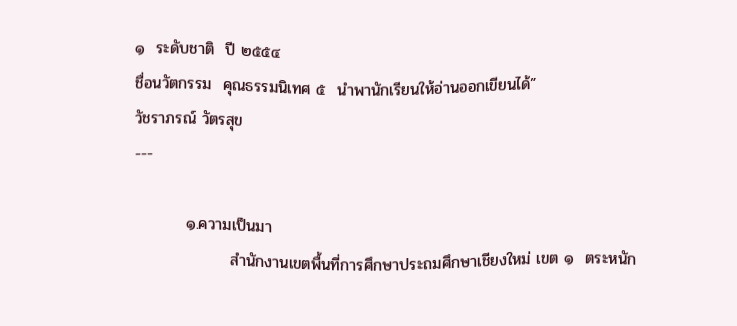๑  ระดับชาติ  ปี ๒๕๕๔
ชื่อนวัตกรรม  คุณธรรมนิเทศ ๕  นำพานักเรียนให้อ่านออกเขียนได้”
วัชราภรณ์ วัตรสุข
---

         ๑.ความเป็นมา
                 สำนักงานเขตพื้นที่การศึกษาประถมศึกษาเชียงใหม่ เขต ๑  ตระหนัก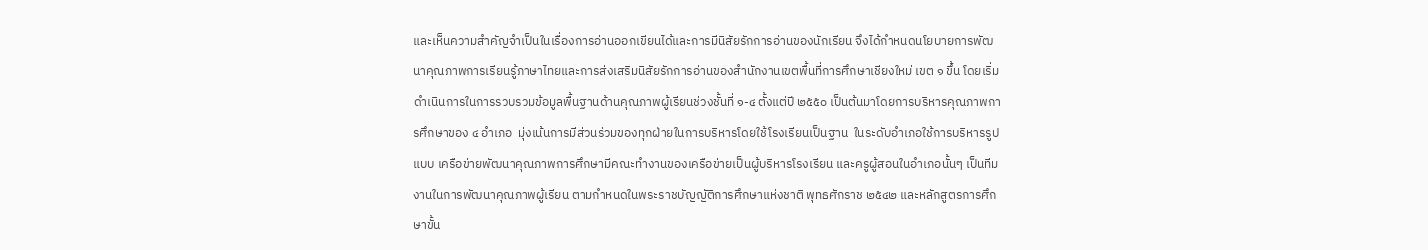และเห็นความสำคัญจำเป็นในเรื่องการอ่านออกเขียนได้และการมีนิสัยรักการอ่านของนักเรียน จึงได้กำหนดนโยบายการพัฒนาคุณภาพการเรียนรู้ภาษาไทยและการส่งเสริมนิสัยรักการอ่านของสำนักงานเขตพื้นที่การศึกษาเชียงใหม่ เขต ๑ ขึ้น โดยเริ่มดำเนินการในการรวบรวมข้อมูลพื้นฐานด้านคุณภาพผู้เรียนช่วงชั้นที่ ๑-๔ ตั้งแต่ปี ๒๕๕๐ เป็นต้นมาโดยการบริหารคุณภาพการศึกษาของ ๔ อำเภอ  มุ่งเน้นการมีส่วนร่วมของทุกฝ่ายในการบริหารโดยใช้โรงเรียนเป็นฐาน  ในระดับอำเภอใช้การบริหารรูปแบบ เครือข่ายพัฒนาคุณภาพการศึกษามีคณะทำงานของเครือข่ายเป็นผู้บริหารโรงเรียน และครูผู้สอนในอำเภอนั้นๆ เป็นทีมงานในการพัฒนาคุณภาพผู้เรียน ตามกำหนดในพระราชบัญญัติการศึกษาแห่งชาติ พุทธศักราช ๒๕๔๒ และหลักสูตรการศึกษาขั้น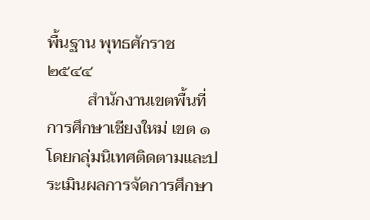พื้นฐาน พุทธศักราช ๒๕๔๔
          สำนักงานเขตพื้นที่การศึกษาเชียงใหม่ เขต ๑  โดยกลุ่มนิเทศติดตามและประเมินผลการจัดการศึกษา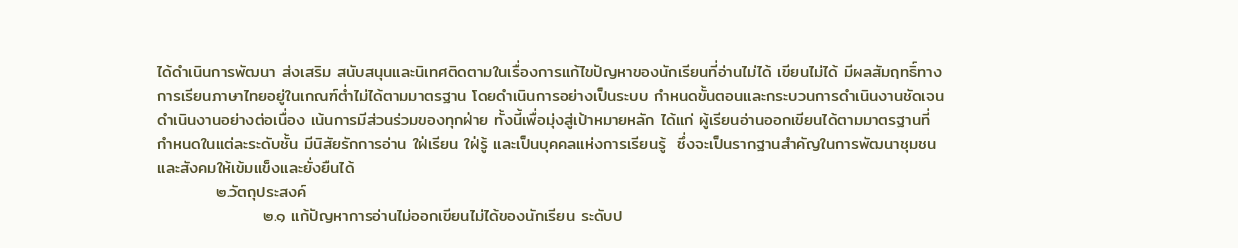ได้ดำเนินการพัฒนา ส่งเสริม สนับสนุนและนิเทศติดตามในเรื่องการแก้ไขปัญหาของนักเรียนที่อ่านไม่ได้ เขียนไม่ได้ มีผลสัมฤทธิ์ทางการเรียนภาษาไทยอยู่ในเกณฑ์ต่ำไม่ได้ตามมาตรฐาน โดยดำเนินการอย่างเป็นระบบ กำหนดขั้นตอนและกระบวนการดำเนินงานชัดเจน ดำเนินงานอย่างต่อเนื่อง เน้นการมีส่วนร่วมของทุกฝ่าย ทั้งนี้เพื่อมุ่งสู่เป้าหมายหลัก ได้แก่ ผู้เรียนอ่านออกเขียนได้ตามมาตรฐานที่กำหนดในแต่ละระดับชั้น มีนิสัยรักการอ่าน ใฝ่เรียน ใฝ่รู้ และเป็นบุคคลแห่งการเรียนรู้  ซึ่งจะเป็นรากฐานสำคัญในการพัฒนาชุมชนและสังคมให้เข้มแข็งและยั่งยืนได้
          ๒.วัตถุประสงค์
                  ๒.๑ แก้ปัญหาการอ่านไม่ออกเขียนไม่ได้ของนักเรียน ระดับป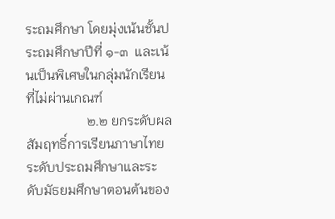ระถมศึกษา โดยมุ่งเน้นชั้นประถมศึกษาปีที่ ๑-๓  และเน้นเป็นพิเศษในกลุ่มนักเรียนที่ไม่ผ่านเกณฑ์
                  ๒.๒ ยกระดับผลสัมฤทธิ์การเรียนภาษาไทย ระดับประถมศึกษาและระดับมัธยมศึกษาตอนต้นของ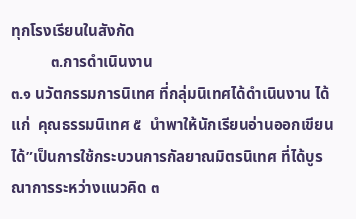ทุกโรงเรียนในสังกัด
          ๓.การดำเนินงาน
๓.๑ นวัตกรรมการนิเทศ ที่กลุ่มนิเทศได้ดำเนินงาน ได้แก่  คุณธรรมนิเทศ ๕  นำพาให้นักเรียนอ่านออกเขียนได้”เป็นการใช้กระบวนการกัลยาณมิตรนิเทศ ที่ได้บูรณาการระหว่างแนวคิด ๓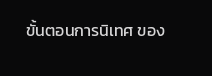ขั้นตอนการนิเทศ ของ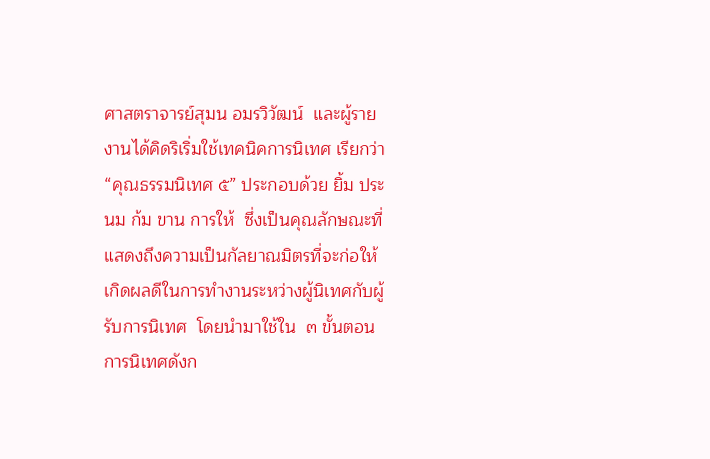ศาสตราจารย์สุมน อมรวิวัฒน์  และผู้รายงานได้คิดริเริ่มใช้เทคนิคการนิเทศ เรียกว่า “คุณธรรมนิเทศ ๕” ประกอบด้วย ยิ้ม ประนม ก้ม ขาน การให้  ซึ่งเป็นคุณลักษณะที่แสดงถึงความเป็นกัลยาณมิตรที่จะก่อให้เกิดผลดีในการทำงานระหว่างผู้นิเทศกับผู้รับการนิเทศ  โดยนำมาใช้ใน  ๓ ขั้นตอนการนิเทศดังก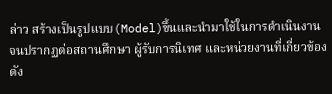ล่าว สร้างเป็นรูปแบบ(Model)ขึ้นและนำมาใช้ในการดำเนินงาน  จนปรากฏต่อสถานศึกษา ผู้รับการนิเทศ และหน่วยงานที่เกี่ยวข้อง ดัง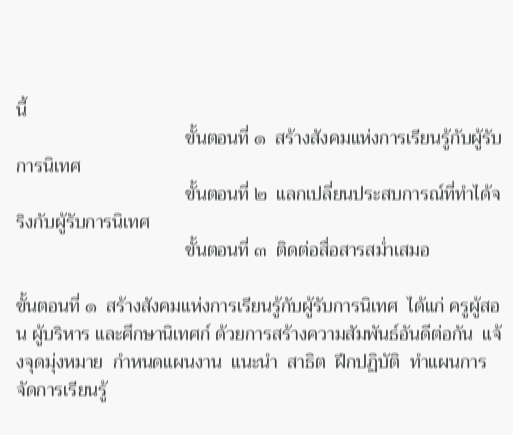นี้
                                    ขั้นตอนที่ ๑  สร้างสังคมแห่งการเรียนรู้กับผู้รับการนิเทศ
                                    ขั้นตอนที่ ๒  แลกเปลี่ยนประสบการณ์ที่ทำได้จริงกับผู้รับการนิเทศ
                                    ขั้นตอนที่ ๓  ติดต่อสื่อสารสม่ำเสมอ

ขั้นตอนที่ ๑  สร้างสังคมแห่งการเรียนรู้กับผู้รับการนิเทศ  ได้แก่ ครูผู้สอน ผู้บริหาร และศึกษานิเทศก์ ด้วยการสร้างความสัมพันธ์อันดีต่อกัน  แจ้งจุดมุ่งหมาย  กำหนดแผนงาน  แนะนำ  สาธิต  ฝึกปฏิบัติ  ทำแผนการจัดการเรียนรู้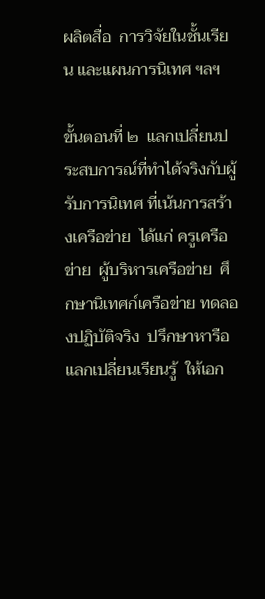ผลิตสื่อ  การวิจัยในชั้นเรียน และแผนการนิเทศ ฯลฯ

ขั้นตอนที่ ๒  แลกเปลี่ยนประสบการณ์ที่ทำได้จริงกับผู้รับการนิเทศ ที่เน้นการสร้างเครือข่าย  ได้แก่ ครูเครือข่าย  ผู้บริหารเครือข่าย  ศึกษานิเทศก์เครือข่าย ทดลองปฏิบัติจริง  ปรึกษาหารือ  แลกเปลี่ยนเรียนรู้  ให้เอก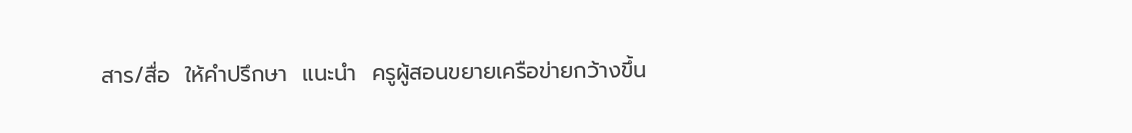สาร/สื่อ  ให้คำปรึกษา  แนะนำ  ครูผู้สอนขยายเครือข่ายกว้างขึ้น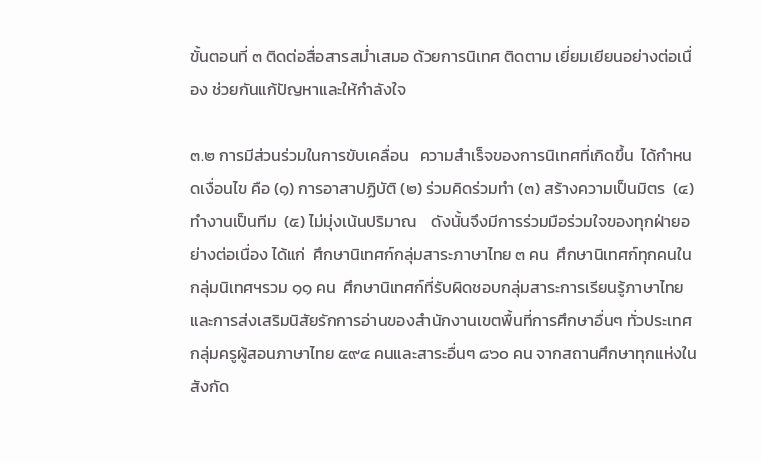ขั้นตอนที่ ๓ ติดต่อสื่อสารสม่ำเสมอ ด้วยการนิเทศ ติดตาม เยี่ยมเยียนอย่างต่อเนื่อง ช่วยกันแก้ปัญหาและให้กำลังใจ

๓.๒ การมีส่วนร่วมในการขับเคลื่อน   ความสำเร็จของการนิเทศที่เกิดขึ้น  ได้กำหนดเงื่อนไข คือ (๑) การอาสาปฏิบัติ (๒) ร่วมคิดร่วมทำ (๓) สร้างความเป็นมิตร  (๔) ทำงานเป็นทีม  (๕) ไม่มุ่งเน้นปริมาณ    ดังนั้นจึงมีการร่วมมือร่วมใจของทุกฝ่ายอย่างต่อเนื่อง ได้แก่  ศึกษานิเทศก์กลุ่มสาระภาษาไทย ๓ คน  ศึกษานิเทศก์ทุกคนในกลุ่มนิเทศฯรวม ๑๑ คน  ศึกษานิเทศก์ที่รับผิดชอบกลุ่มสาระการเรียนรู้ภาษาไทยและการส่งเสริมนิสัยรักการอ่านของสำนักงานเขตพื้นที่การศึกษาอื่นๆ ทั่วประเทศ   กลุ่มครูผู้สอนภาษาไทย ๕๙๔ คนและสาระอื่นๆ ๘๖๐ คน จากสถานศึกษาทุกแห่งในสังกัด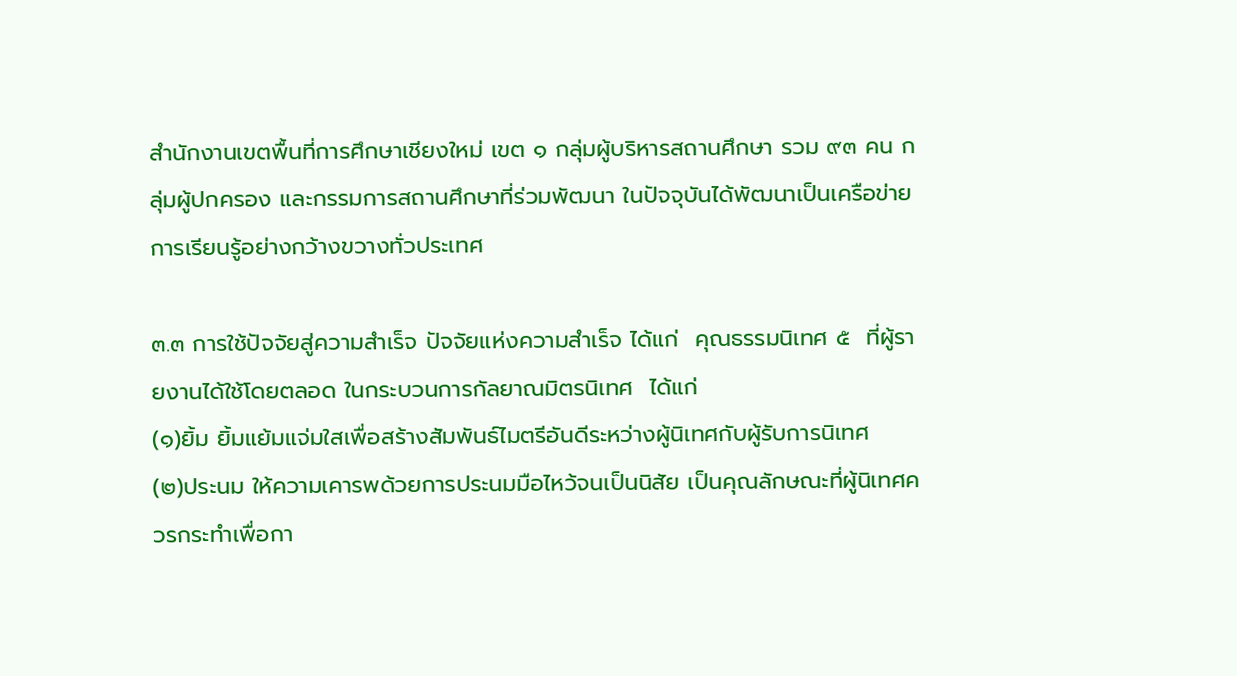สำนักงานเขตพื้นที่การศึกษาเชียงใหม่ เขต ๑ กลุ่มผู้บริหารสถานศึกษา รวม ๙๓ คน กลุ่มผู้ปกครอง และกรรมการสถานศึกษาที่ร่วมพัฒนา ในปัจจุบันได้พัฒนาเป็นเครือข่ายการเรียนรู้อย่างกว้างขวางทั่วประเทศ

๓.๓ การใช้ปัจจัยสู่ความสำเร็จ ปัจจัยแห่งความสำเร็จ ได้แก่  คุณธรรมนิเทศ ๕  ที่ผู้รายงานได้ใช้โดยตลอด ในกระบวนการกัลยาณมิตรนิเทศ  ได้แก่
(๑)ยิ้ม ยิ้มแย้มแจ่มใสเพื่อสร้างสัมพันธ์ไมตรีอันดีระหว่างผู้นิเทศกับผู้รับการนิเทศ
(๒)ประนม ให้ความเคารพด้วยการประนมมือไหว้จนเป็นนิสัย เป็นคุณลักษณะที่ผู้นิเทศควรกระทำเพื่อกา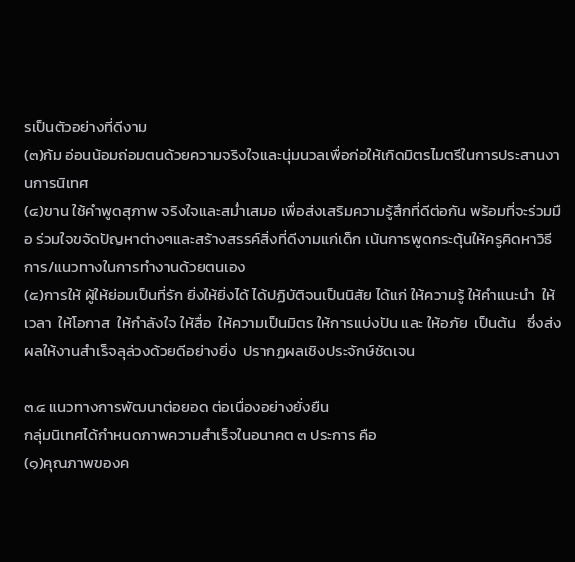รเป็นตัวอย่างที่ดีงาม
(๓)ก้ม อ่อนน้อมถ่อมตนด้วยความจริงใจและนุ่มนวลเพื่อก่อให้เกิดมิตรไมตรีในการประสานงานการนิเทศ
(๔)ขาน ใช้คำพูดสุภาพ จริงใจและสม่ำเสมอ เพื่อส่งเสริมความรู้สึกที่ดีต่อกัน พร้อมที่จะร่วมมือ ร่วมใจขจัดปัญหาต่างๆและสร้างสรรค์สิ่งที่ดีงามแก่เด็ก เน้นการพูดกระตุ้นให้ครูคิดหาวิธีการ/แนวทางในการทำงานด้วยตนเอง
(๕)การให้ ผู้ให้ย่อมเป็นที่รัก ยิ่งให้ยิ่งได้ ได้ปฏิบัติจนเป็นนิสัย ได้แก่ ให้ความรู้ ให้คำแนะนำ  ให้เวลา  ให้โอกาส  ให้กำลังใจ ให้สื่อ  ให้ความเป็นมิตร ให้การแบ่งปัน และ ให้อภัย  เป็นต้น   ซึ่งส่งผลให้งานสำเร็จลุล่วงด้วยดีอย่างยิ่ง  ปรากฏผลเชิงประจักษ์ชัดเจน

๓.๔ แนวทางการพัฒนาต่อยอด ต่อเนื่องอย่างยั่งยืน
กลุ่มนิเทศได้กำหนดภาพความสำเร็จในอนาคต ๓ ประการ คือ
(๑)คุณภาพของค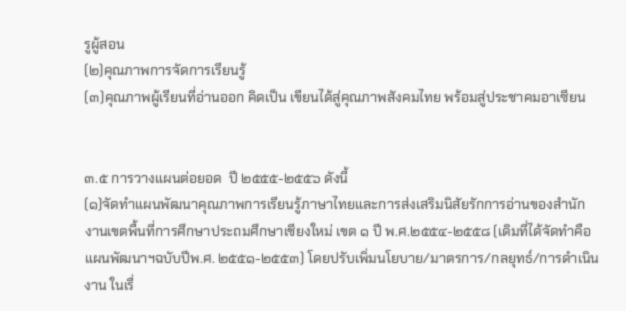รูผู้สอน
(๒)คุณภาพการจัดการเรียนรู้
(๓)คุณภาพผู้เรียนที่อ่านออก คิดเป็น เขียนได้สู่คุณภาพสังคมไทย พร้อมสู่ประชาคมอาเซียน


๓.๕ การวางแผนต่อยอด  ปี ๒๕๕๕-๒๕๕๖ ดังนี้
(๑)จัดทำแผนพัฒนาคุณภาพการเรียนรู้ภาษาไทยและการส่งเสริมนิสัยรักการอ่านของสำนักงานเขตพื้นที่การศึกษาประถมศึกษาเชียงใหม่ เขต ๑ ปี พ.ศ.๒๕๕๔-๒๕๕๘ (เดิมที่ได้จัดทำคือ แผนพัฒนาฯฉบับปีพ.ศ. ๒๕๕๑-๒๕๕๓) โดยปรับเพิ่มนโยบาย/มาตรการ/กลยุทธ์/การดำเนินงาน ในเรื่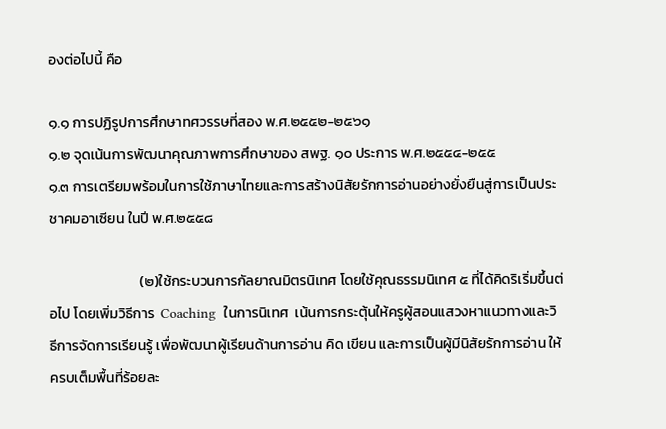องต่อไปนี้ คือ

๑.๑ การปฏิรูปการศึกษาทศวรรษที่สอง พ.ศ.๒๕๕๒-๒๕๖๑
๑.๒ จุดเน้นการพัฒนาคุณภาพการศึกษาของ สพฐ. ๑๐ ประการ พ.ศ.๒๕๕๔-๒๕๕
๑.๓ การเตรียมพร้อมในการใช้ภาษาไทยและการสร้างนิสัยรักการอ่านอย่างยั่งยืนสู่การเป็นประชาคมอาเซียน ในปี พ.ศ.๒๕๕๘

                            (๒)ใช้กระบวนการกัลยาณมิตรนิเทศ โดยใช้คุณธรรมนิเทศ ๕ ที่ได้คิดริเริ่มขึ้นต่อไป โดยเพิ่มวิธีการ  Coaching  ในการนิเทศ  เน้นการกระตุ้นให้ครูผู้สอนแสวงหาแนวทางและวิธีการจัดการเรียนรู้ เพื่อพัฒนาผู้เรียนด้านการอ่าน คิด เขียน และการเป็นผู้มีนิสัยรักการอ่าน ให้ครบเต็มพื้นที่ร้อยละ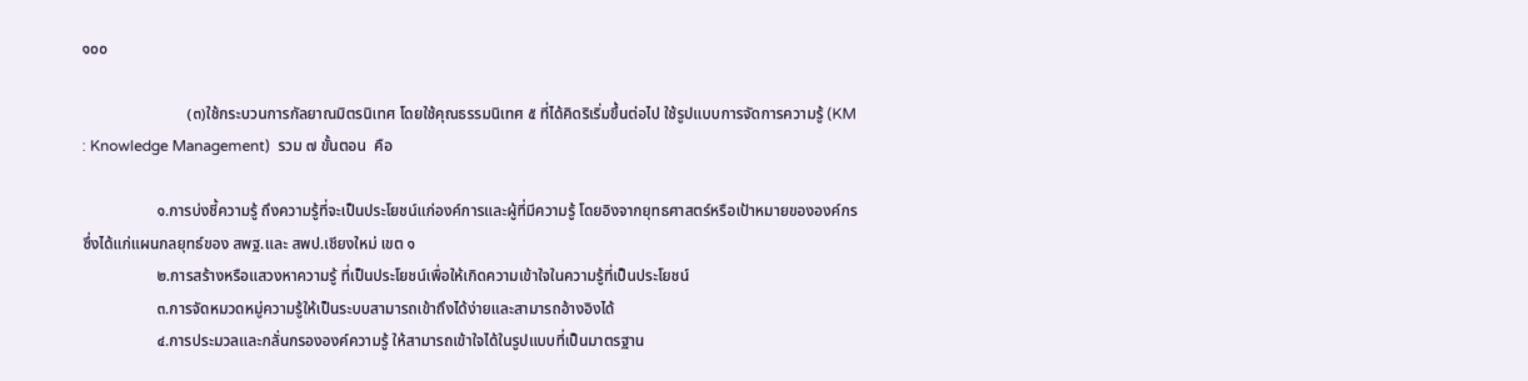๑๐๐

                           (๓)ใช้กระบวนการกัลยาณมิตรนิเทศ โดยใช้คุณธรรมนิเทศ ๕ ที่ได้คิดริเริ่มขึ้นต่อไป ใช้รูปแบบการจัดการความรู้ (KM : Knowledge Management)  รวม ๗ ขั้นตอน  คือ

                   ๑.การบ่งชี้ความรู้ ถึงความรู้ที่จะเป็นประโยชน์แก่องค์การและผู้ที่มีความรู้ โดยอิงจากยุทธศาสตร์หรือเป้าหมายขององค์กร ซึ่งได้แก่แผนกลยุทธ์ของ สพฐ.และ สพป.เชียงใหม่ เขต ๑
                   ๒.การสร้างหรือแสวงหาความรู้ ที่เป็นประโยชน์เพื่อให้เกิดความเข้าใจในความรู้ที่เป็นประโยชน์
                   ๓.การจัดหมวดหมู่ความรู้ให้เป็นระบบสามารถเข้าถึงได้ง่ายและสามารถอ้างอิงได้
                   ๔.การประมวลและกลั่นกรององค์ความรู้ ให้สามารถเข้าใจได้ในรูปแบบที่เป็นมาตรฐาน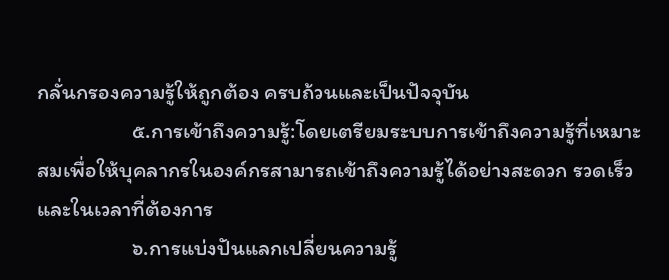กลั่นกรองความรู้ให้ถูกต้อง ครบถ้วนและเป็นปัจจุบัน
                   ๕.การเข้าถึงความรู้:โดยเตรียมระบบการเข้าถึงความรู้ที่เหมาะสมเพื่อให้บุคลากรในองค์กรสามารถเข้าถึงความรู้ได้อย่างสะดวก รวดเร็วและในเวลาที่ต้องการ
                   ๖.การแบ่งปันแลกเปลี่ยนความรู้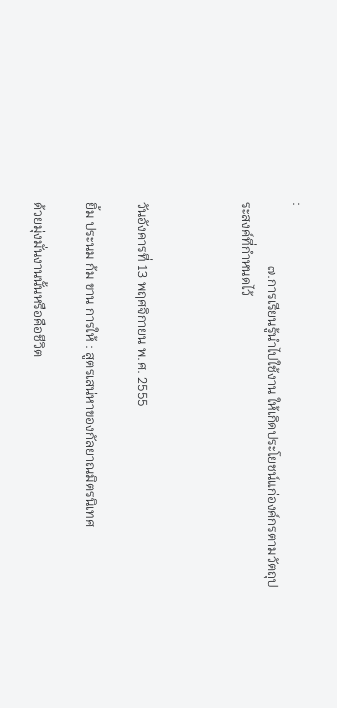:
                   ๗.การเรียนรู้นำไปใช้งาน ให้เกิดประโยชน์แก่องค์กรตามวัตถุประสงค์ที่กำหนดไว้



วันอังคารที่ 13 พฤศจิกายน พ.ศ. 2555

ยิ้ม ประนม ก้ม ขาน การให้ : สูตรเสน่หาของกัลยาณมิตรนิเทศ

ด้วยมุ่งมั่นงานนั้นหรือคือชีวิต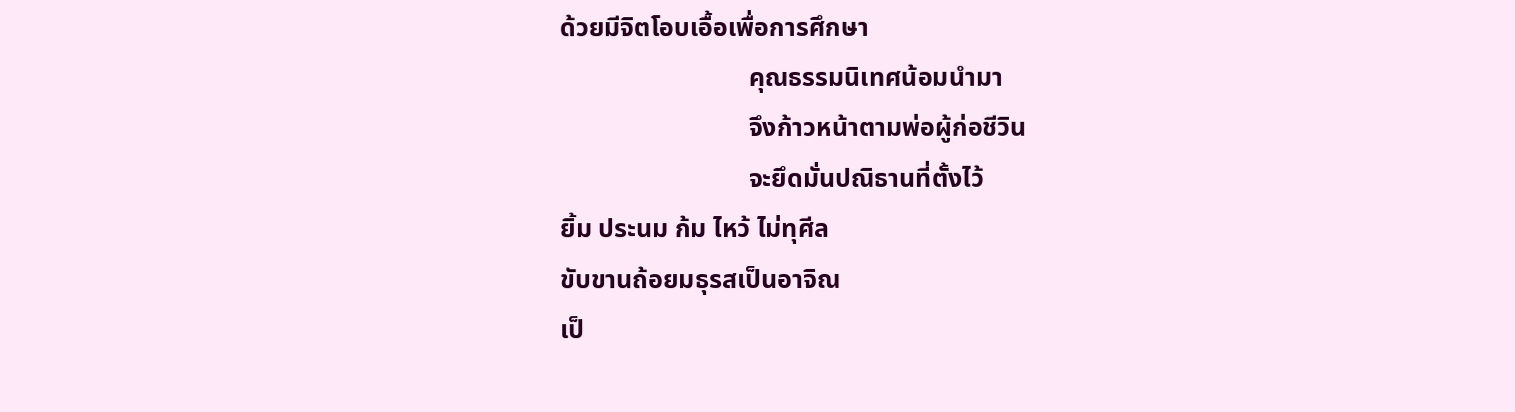ด้วยมีจิตโอบเอื้อเพื่อการศึกษา
                             คุณธรรมนิเทศน้อมนำมา
                             จึงก้าวหน้าตามพ่อผู้ก่อชีวิน
                             จะยึดมั่นปณิธานที่ตั้งไว้
ยิ้ม ประนม ก้ม ไหว้ ไม่ทุศีล
ขับขานถ้อยมธุรสเป็นอาจิณ
เป็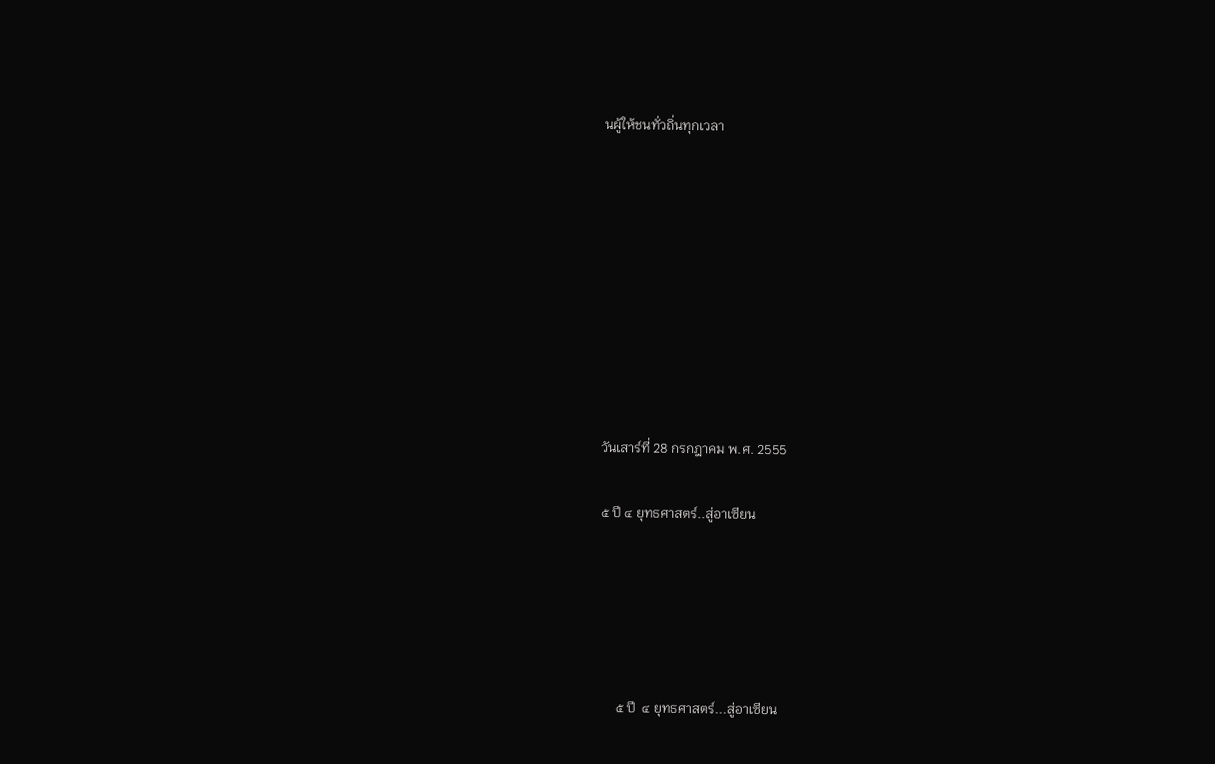นผู้ให้ชนทั่วถิ่นทุกเวลา









วันเสาร์ที่ 28 กรกฎาคม พ.ศ. 2555

๕ ปี ๔ ยุทธศาสตร์..สู่อาเซียน





     ๕ ปี  ๔ ยุทธศาสตร์...สู่อาเซียน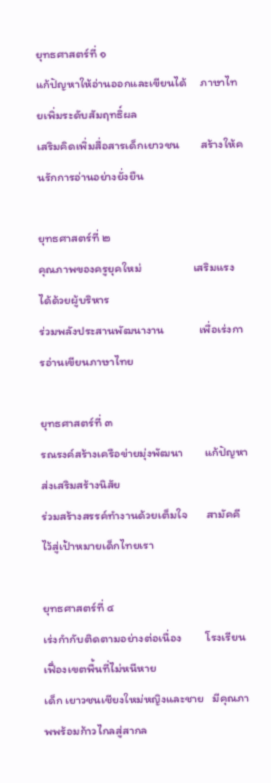ยุทธศาสตร์ที่ ๑
แก้ปัญหาให้อ่านออกและเขียนได้     ภาษาไทยเพิ่มระดับสัมฤทธิ์ผล
เสริมคิดเพิ่มสื่อสารเด็กเยาวชน        สร้างให้คนรักการอ่านอย่างยั่งยืน

ยุทธศาสตร์ที่ ๒
คุณภาพของครูยุคใหม่                   เสริมแรงได้ด้วยผู้บริหาร
ร่วมพลังประสานพัฒนางาน             เพื่อเร่งการอ่านเขียนภาษาไทย

ยุทธศาสตร์ที่ ๓
รณรงค์สร้างเครือข่ายมุ่งพัฒนา        แก้ปัญหาส่งเสริมสร้างนิสัย
ร่วมสร้างสรรค์ทำงานด้วยเต็มใจ       สามัคคีไว้สู่เป้าหมายเด็กไทยเรา

ยุทธศาสตร์ที่ ๔
เร่งกำกับติดตามอย่างต่อเนื่อง         โรงเรียนเฟื่องเขตพื้นที่ไม่หนีหาย
เด็ก เยาวชนเชียงใหม่หญิงและชาย   มีคุณภาพพร้อมก้าวไกลสู่สากล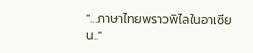"...ภาษาไทยพราวพิไลในอาเซียน.."